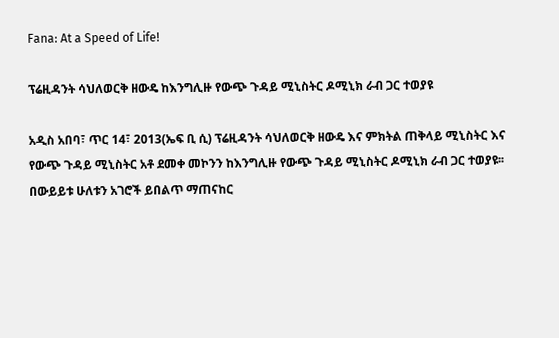Fana: At a Speed of Life!

ፕሬዚዳንት ሳህለወርቅ ዘውዴ ከእንግሊዙ የውጭ ጉዳይ ሚኒስትር ዶሚኒክ ራብ ጋር ተወያዩ

አዲስ አበባ፣ ጥር 14፣ 2013(ኤፍ ቢ ሲ) ፕሬዚዳንት ሳህለወርቅ ዘውዴ እና ምክትል ጠቅላይ ሚኒስትር እና የውጭ ጉዳይ ሚኒስትር አቶ ደመቀ መኮንን ከእንግሊዙ የውጭ ጉዳይ ሚኒስትር ዶሚኒክ ራብ ጋር ተወያዩ፡፡
በውይይቱ ሁለቱን አገሮች ይበልጥ ማጠናከር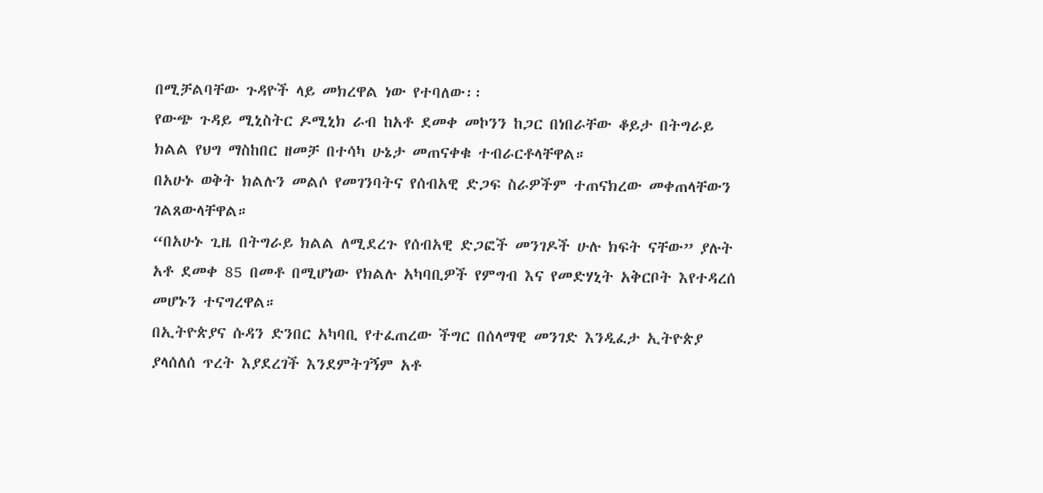በሚቻልባቸው ጉዳዮች ላይ መክረዋል ነው የተባለው፡፡
የውጭ ጉዳይ ሚኒስትር ዶሚኒክ ራብ ከአቶ ደመቀ መኮንን ከጋር በነበራቸው ቆይታ በትግራይ ክልል የህግ ማስከበር ዘመቻ በተሳካ ሁኔታ መጠናቀቁ ተብራርቶላቸዋል።
በአሁኑ ወቅት ክልሉን መልሶ የመገንባትና የሰብአዊ ድጋፍ ስራዎችም ተጠናክረው መቀጠላቸውን ገልጸውላቸዋል።
“በአሁኑ ጊዜ በትግራይ ክልል ለሚደረጉ የሰብአዊ ድጋፎች መንገዶች ሁሉ ክፍት ናቸው” ያሉት አቶ ደመቀ 85 በመቶ በሚሆነው የክልሉ አካባቢዎች የምግብ እና የመድሃኒት አቅርቦት እየተዳረሰ መሆኑን ተናግረዋል።
በኢትዮጵያና ሱዳን ድንበር አካባቢ የተፈጠረው ችግር በሰላማዊ መንገድ እንዲፈታ ኢትዮጵያ ያላሰለሰ ጥረት እያደረገች እንደምትገኝም አቶ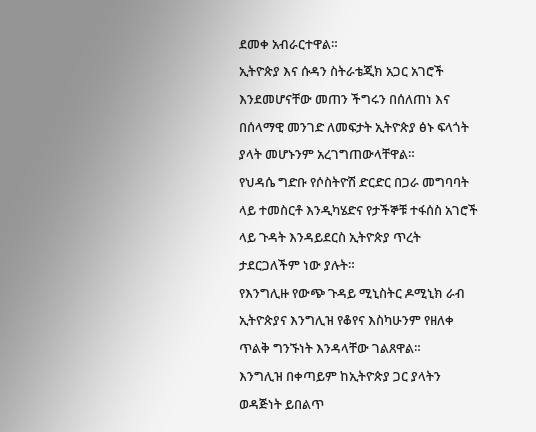ደመቀ አብራርተዋል።
ኢትዮጵያ እና ሱዳን ስትራቴጂክ አጋር አገሮች እንደመሆናቸው መጠን ችግሩን በሰለጠነ እና በሰላማዊ መንገድ ለመፍታት ኢትዮጵያ ፅኑ ፍላጎት ያላት መሆኑንም አረገግጠውላቸዋል።
የህዳሴ ግድቡ የሶስትዮሽ ድርድር በጋራ መግባባት ላይ ተመስርቶ እንዲካሄድና የታችኞቹ ተፋሰስ አገሮች ላይ ጉዳት እንዳይደርስ ኢትዮጵያ ጥረት ታደርጋለችም ነው ያሉት።
የእንግሊዙ የውጭ ጉዳይ ሚኒስትር ዶሚኒክ ራብ ኢትዮጵያና እንግሊዝ የቆየና እስካሁንም የዘለቀ ጥልቅ ግንኙነት እንዳላቸው ገልጸዋል።
እንግሊዝ በቀጣይም ከኢትዮጵያ ጋር ያላትን ወዳጅነት ይበልጥ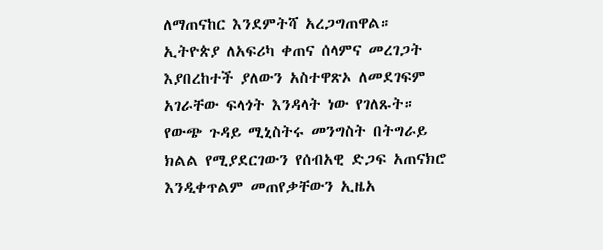ለማጠናከር እንደምትሻ አረጋግጠዋል።
ኢትዮጵያ ለአፍሪካ ቀጠና ሰላምና መረገጋት እያበረከተች ያለውን አስተዋጽኦ ለመደገፍም አገራቸው ፍላጎት እንዳላት ነው የገለጹት።
የውጭ ጉዳይ ሚኒስትሩ መንግስት በትግራይ ክልል የሚያደርገውን የሰብአዊ ድጋፍ አጠናክሮ እንዲቀጥልም መጠየቃቸውን ኢዜአ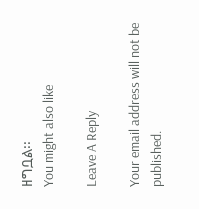ዘግቧል፡፡
You might also like

Leave A Reply

Your email address will not be published.